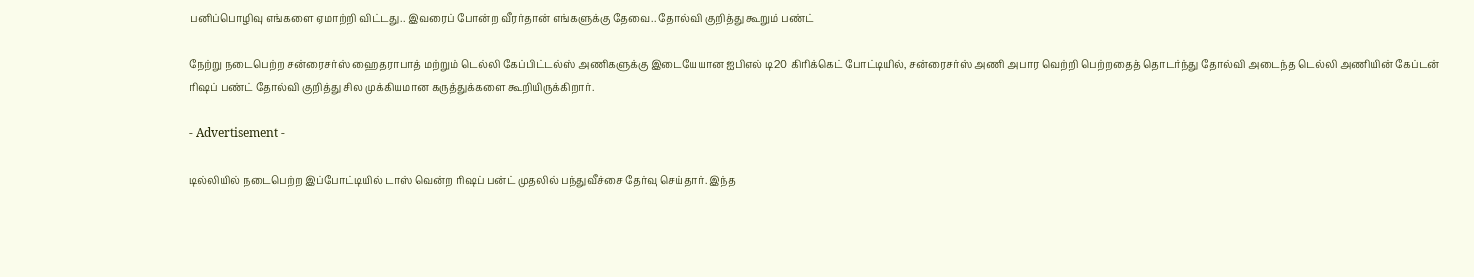பனிப்பொழிவு எங்களை ஏமாற்றி விட்டது.. இவரைப் போன்ற வீரர்தான் எங்களுக்கு தேவை.. தோல்வி குறித்து கூறும் பண்ட்

நேற்று நடைபெற்ற சன்ரைசர்ஸ் ஹைதராபாத் மற்றும் டெல்லி கேப்பிட்டல்ஸ் அணிகளுக்கு இடையேயான ஐபிஎல் டி20 கிரிக்கெட் போட்டியில், சன்ரைசர்ஸ் அணி அபார வெற்றி பெற்றதைத் தொடர்ந்து தோல்வி அடைந்த டெல்லி அணியின் கேப்டன் ரிஷப் பண்ட் தோல்வி குறித்து சில முக்கியமான கருத்துக்களை கூறியிருக்கிறார்.

- Advertisement -

டில்லியில் நடைபெற்ற இப்போட்டியில் டாஸ் வென்ற ரிஷப் பன்ட் முதலில் பந்துவீச்சை தேர்வு செய்தார். இந்த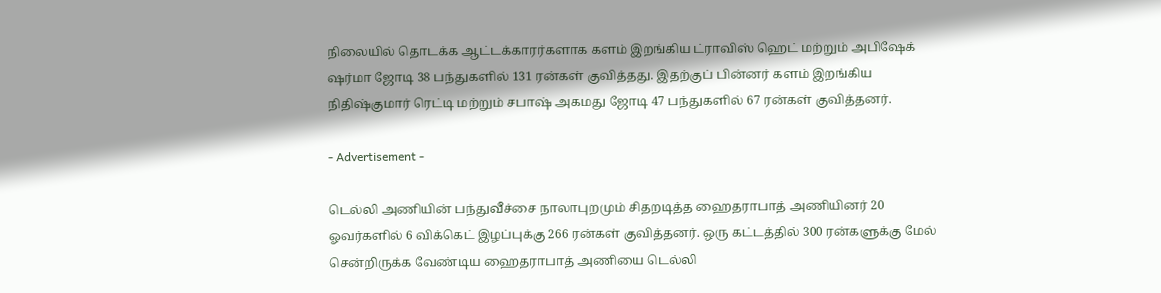நிலையில் தொடக்க ஆட்டக்காரர்களாக களம் இறங்கிய ட்ராவிஸ் ஹெட் மற்றும் அபிஷேக் ஷர்மா ஜோடி 38 பந்துகளில் 131 ரன்கள் குவித்தது. இதற்குப் பின்னர் களம் இறங்கிய நிதிஷ்குமார் ரெட்டி மற்றும் சபாஷ் அகமது ஜோடி 47 பந்துகளில் 67 ரன்கள் குவித்தனர்.

- Advertisement -

டெல்லி அணியின் பந்துவீச்சை நாலாபுறமும் சிதறடித்த ஹைதராபாத் அணியினர் 20 ஓவர்களில் 6 விக்கெட் இழப்புக்கு 266 ரன்கள் குவித்தனர். ஒரு கட்டத்தில் 300 ரன்களுக்கு மேல் சென்றிருக்க வேண்டிய ஹைதராபாத் அணியை டெல்லி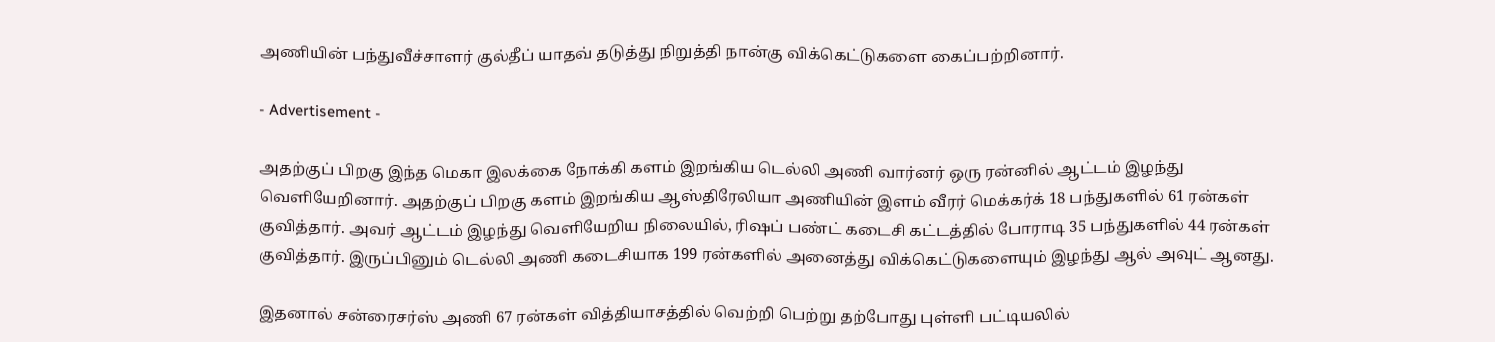அணியின் பந்துவீச்சாளர் குல்தீப் யாதவ் தடுத்து நிறுத்தி நான்கு விக்கெட்டுகளை கைப்பற்றினார்.

- Advertisement -

அதற்குப் பிறகு இந்த மெகா இலக்கை நோக்கி களம் இறங்கிய டெல்லி அணி வார்னர் ஒரு ரன்னில் ஆட்டம் இழந்து வெளியேறினார். அதற்குப் பிறகு களம் இறங்கிய ஆஸ்திரேலியா அணியின் இளம் வீரர் மெக்கர்க் 18 பந்துகளில் 61 ரன்கள் குவித்தார். அவர் ஆட்டம் இழந்து வெளியேறிய நிலையில், ரிஷப் பண்ட் கடைசி கட்டத்தில் போராடி 35 பந்துகளில் 44 ரன்கள் குவித்தார். இருப்பினும் டெல்லி அணி கடைசியாக 199 ரன்களில் அனைத்து விக்கெட்டுகளையும் இழந்து ஆல் அவுட் ஆனது.

இதனால் சன்ரைசர்ஸ் அணி 67 ரன்கள் வித்தியாசத்தில் வெற்றி பெற்று தற்போது புள்ளி பட்டியலில்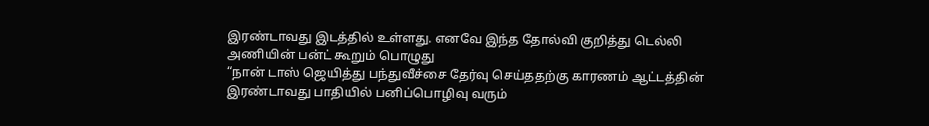இரண்டாவது இடத்தில் உள்ளது. எனவே இந்த தோல்வி குறித்து டெல்லி அணியின் பன்ட் கூறும் பொழுது
“நான் டாஸ் ஜெயித்து பந்துவீச்சை தேர்வு செய்ததற்கு காரணம் ஆட்டத்தின் இரண்டாவது பாதியில் பனிப்பொழிவு வரும்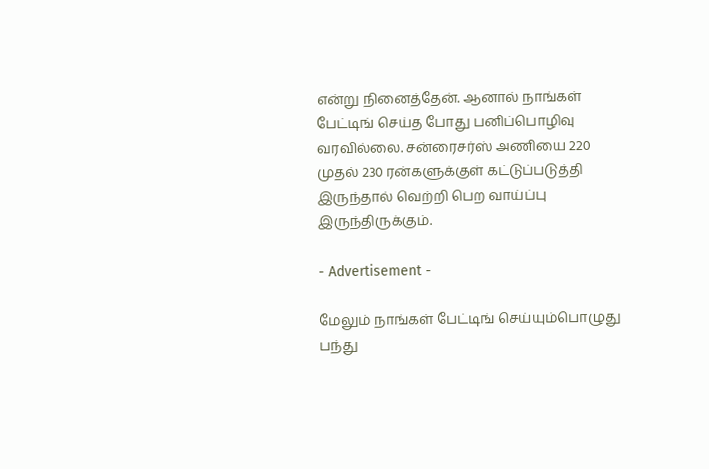என்று நினைத்தேன். ஆனால் நாங்கள் பேட்டிங் செய்த போது பனிப்பொழிவு வரவில்லை. சன்ரைசர்ஸ் அணியை 220 முதல் 230 ரன்களுக்குள் கட்டுப்படுத்தி இருந்தால் வெற்றி பெற வாய்ப்பு இருந்திருக்கும்.

- Advertisement -

மேலும் நாங்கள் பேட்டிங் செய்யும்பொழுது பந்து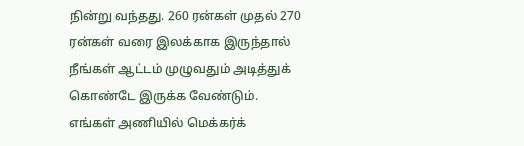நின்று வந்தது. 260 ரன்கள் முதல் 270 ரன்கள் வரை இலக்காக இருந்தால் நீங்கள் ஆட்டம் முழுவதும் அடித்துக் கொண்டே இருக்க வேண்டும். எங்கள் அணியில் மெக்கர்க்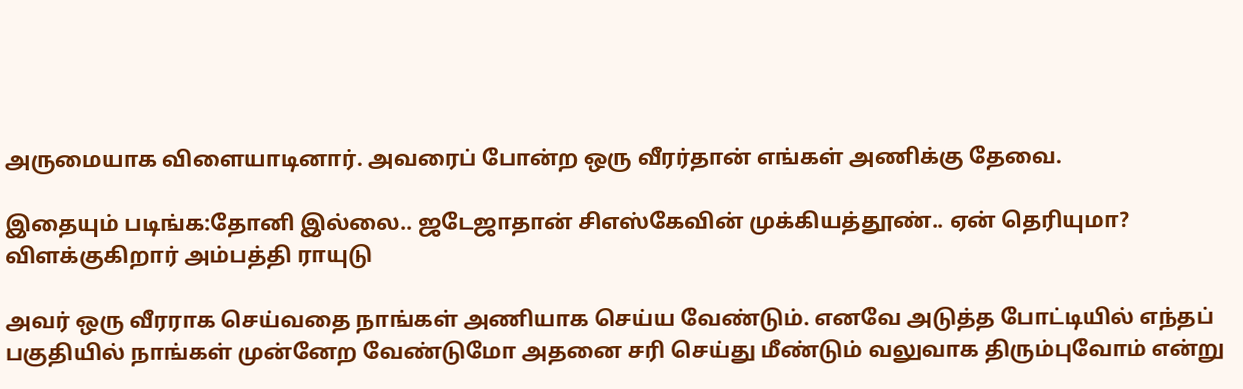அருமையாக விளையாடினார். அவரைப் போன்ற ஒரு வீரர்தான் எங்கள் அணிக்கு தேவை.

இதையும் படிங்க:தோனி இல்லை.. ஜடேஜாதான் சிஎஸ்கேவின் முக்கியத்தூண்.. ஏன் தெரியுமா? விளக்குகிறார் அம்பத்தி ராயுடு

அவர் ஒரு வீரராக செய்வதை நாங்கள் அணியாக செய்ய வேண்டும். எனவே அடுத்த போட்டியில் எந்தப் பகுதியில் நாங்கள் முன்னேற வேண்டுமோ அதனை சரி செய்து மீண்டும் வலுவாக திரும்புவோம் என்று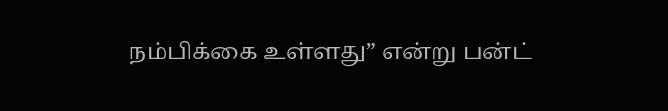நம்பிக்கை உள்ளது” என்று பன்ட்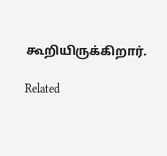கூறியிருக்கிறார்.

Related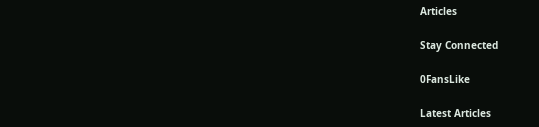Articles

Stay Connected

0FansLike

Latest Articles